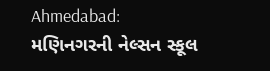Ahmedabad: મણિનગરની નેલ્સન સ્કૂલ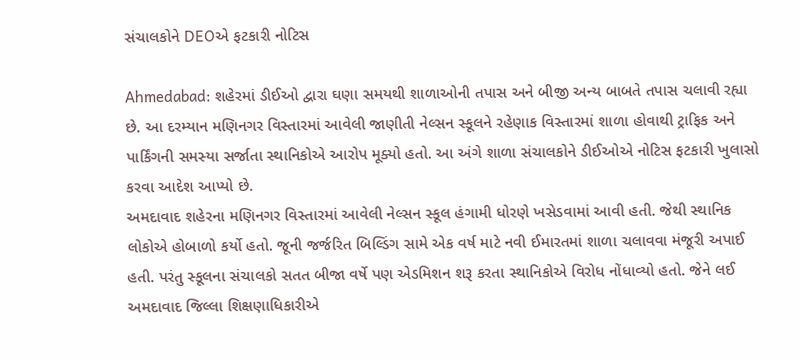સંચાલકોને DEOએ ફટકારી નોટિસ

Ahmedabad: શહેરમાં ડીઈઓ દ્વારા ઘણા સમયથી શાળાઓની તપાસ અને બીજી અન્ય બાબતે તપાસ ચલાવી રહ્યા છે. આ દરમ્યાન મણિનગર વિસ્તારમાં આવેલી જાણીતી નેલ્સન સ્કૂલને રહેણાક વિસ્તારમાં શાળા હોવાથી ટ્રાફિક અને પાર્કિંગની સમસ્યા સર્જાતા સ્થાનિકોએ આરોપ મૂક્યો હતો. આ અંગે શાળા સંચાલકોને ડીઈઓએ નોટિસ ફટકારી ખુલાસો કરવા આદેશ આપ્યો છે.
અમદાવાદ શહેરના મણિનગર વિસ્તારમાં આવેલી નેલ્સન સ્કૂલ હંગામી ધોરણે ખસેડવામાં આવી હતી. જેથી સ્થાનિક લોકોએ હોબાળો કર્યો હતો. જૂની જર્જરિત બિલ્ડિંગ સામે એક વર્ષ માટે નવી ઈમારતમાં શાળા ચલાવવા મંજૂરી અપાઈ હતી. પરંતુ સ્કૂલના સંચાલકો સતત બીજા વર્ષે પણ એડમિશન શરૂ કરતા સ્થાનિકોએ વિરોધ નોંધાવ્યો હતો. જેને લઈ અમદાવાદ જિલ્લા શિક્ષણાધિકારીએ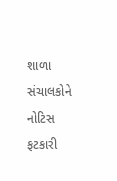શાળા સંચાલકોને નોટિસ ફટકારી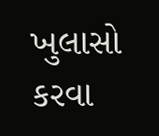ખુલાસો કરવા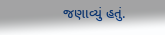જણાવ્યું હતું.